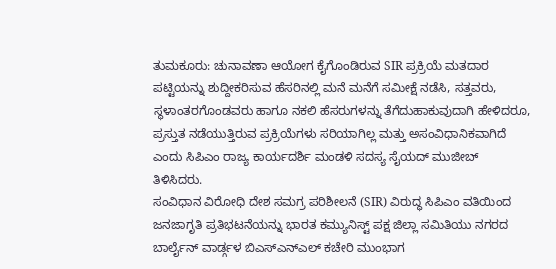ತುಮಕೂರು: ಚುನಾವಣಾ ಆಯೋಗ ಕೈಗೊಂಡಿರುವ SIR ಪ್ರಕ್ರಿಯೆ ಮತದಾರ ಪಟ್ಟಿಯನ್ನು ಶುದ್ದೀಕರಿಸುವ ಹೆಸರಿನಲ್ಲಿ ಮನೆ ಮನೆಗೆ ಸಮೀಕ್ಷೆ ನಡೆಸಿ, ಸತ್ತವರು, ಸ್ಥಳಾಂತರಗೊಂಡವರು ಹಾಗೂ ನಕಲಿ ಹೆಸರುಗಳನ್ನು ತೆಗೆದುಹಾಕುವುದಾಗಿ ಹೇಳಿದರೂ, ಪ್ರಸ್ತುತ ನಡೆಯುತ್ತಿರುವ ಪ್ರಕ್ರಿಯೆಗಳು ಸರಿಯಾಗಿಲ್ಲ ಮತ್ತು ಅಸಂವಿಧಾನಿಕವಾಗಿದೆ ಎಂದು ಸಿಪಿಎಂ ರಾಜ್ಯ ಕಾರ್ಯದರ್ಶಿ ಮಂಡಳಿ ಸದಸ್ಯ ಸೈಯದ್ ಮುಜೀಬ್ ತಿಳಿಸಿದರು.
ಸಂವಿಧಾನ ವಿರೋಧಿ ದೇಶ ಸಮಗ್ರ ಪರಿಶೀಲನೆ (SIR) ವಿರುದ್ಧ ಸಿಪಿಎಂ ವತಿಯಿಂದ ಜನಜಾಗೃತಿ ಪ್ರತಿಭಟನೆಯನ್ನು ಭಾರತ ಕಮ್ಯುನಿಸ್ಟ್ ಪಕ್ಷ ಜಿಲ್ಲಾ ಸಮಿತಿಯು ನಗರದ ಬಾರ್ಲೈನ್ ವಾರ್ಡ್ಗಳ ಬಿಎಸ್ಎನ್ಎಲ್ ಕಚೇರಿ ಮುಂಭಾಗ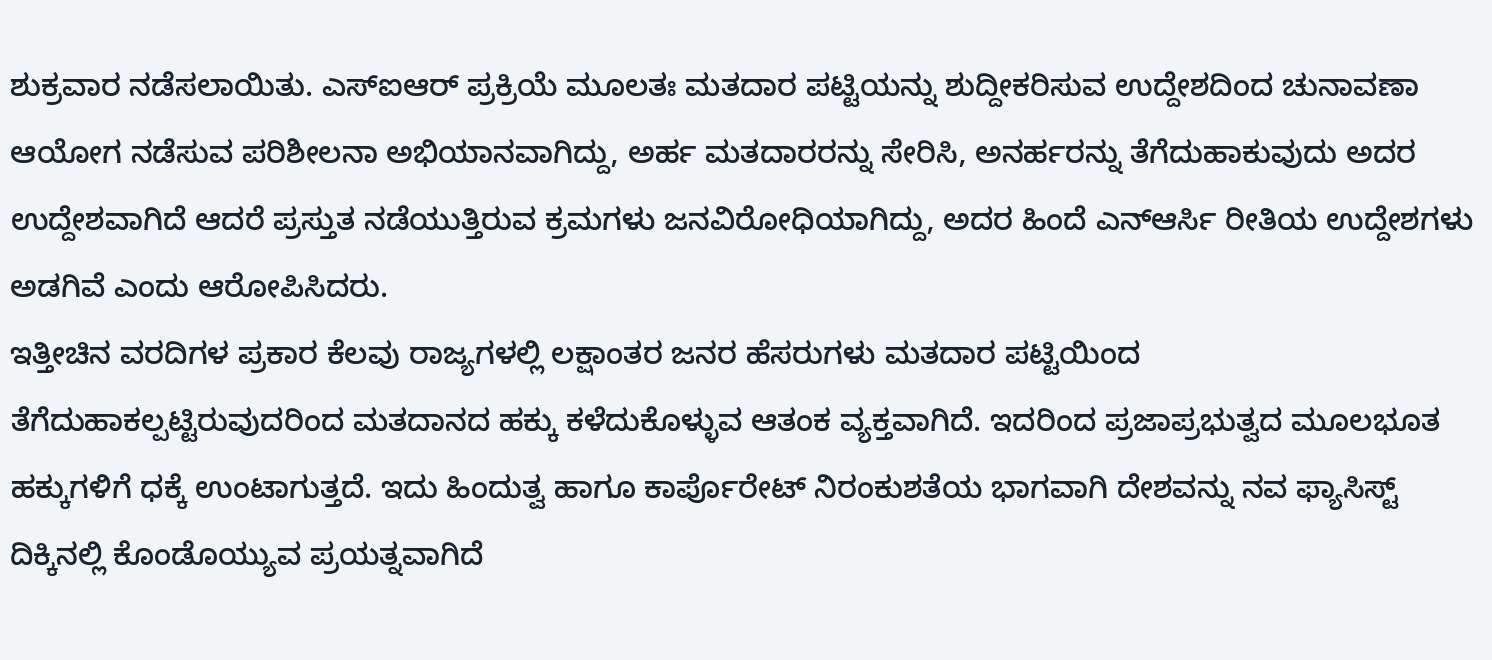ಶುಕ್ರವಾರ ನಡೆಸಲಾಯಿತು. ಎಸ್ಐಆರ್ ಪ್ರಕ್ರಿಯೆ ಮೂಲತಃ ಮತದಾರ ಪಟ್ಟಿಯನ್ನು ಶುದ್ದೀಕರಿಸುವ ಉದ್ದೇಶದಿಂದ ಚುನಾವಣಾ ಆಯೋಗ ನಡೆಸುವ ಪರಿಶೀಲನಾ ಅಭಿಯಾನವಾಗಿದ್ದು, ಅರ್ಹ ಮತದಾರರನ್ನು ಸೇರಿಸಿ, ಅನರ್ಹರನ್ನು ತೆಗೆದುಹಾಕುವುದು ಅದರ ಉದ್ದೇಶವಾಗಿದೆ ಆದರೆ ಪ್ರಸ್ತುತ ನಡೆಯುತ್ತಿರುವ ಕ್ರಮಗಳು ಜನವಿರೋಧಿಯಾಗಿದ್ದು, ಅದರ ಹಿಂದೆ ಎನ್ಆರ್ಸಿ ರೀತಿಯ ಉದ್ದೇಶಗಳು ಅಡಗಿವೆ ಎಂದು ಆರೋಪಿಸಿದರು.
ಇತ್ತೀಚಿನ ವರದಿಗಳ ಪ್ರಕಾರ ಕೆಲವು ರಾಜ್ಯಗಳಲ್ಲಿ ಲಕ್ಷಾಂತರ ಜನರ ಹೆಸರುಗಳು ಮತದಾರ ಪಟ್ಟಿಯಿಂದ ತೆಗೆದುಹಾಕಲ್ಪಟ್ಟಿರುವುದರಿಂದ ಮತದಾನದ ಹಕ್ಕು ಕಳೆದುಕೊಳ್ಳುವ ಆತಂಕ ವ್ಯಕ್ತವಾಗಿದೆ. ಇದರಿಂದ ಪ್ರಜಾಪ್ರಭುತ್ವದ ಮೂಲಭೂತ ಹಕ್ಕುಗಳಿಗೆ ಧಕ್ಕೆ ಉಂಟಾಗುತ್ತದೆ. ಇದು ಹಿಂದುತ್ವ ಹಾಗೂ ಕಾರ್ಪೊರೇಟ್ ನಿರಂಕುಶತೆಯ ಭಾಗವಾಗಿ ದೇಶವನ್ನು ನವ ಫ್ಯಾಸಿಸ್ಟ್ ದಿಕ್ಕಿನಲ್ಲಿ ಕೊಂಡೊಯ್ಯುವ ಪ್ರಯತ್ನವಾಗಿದೆ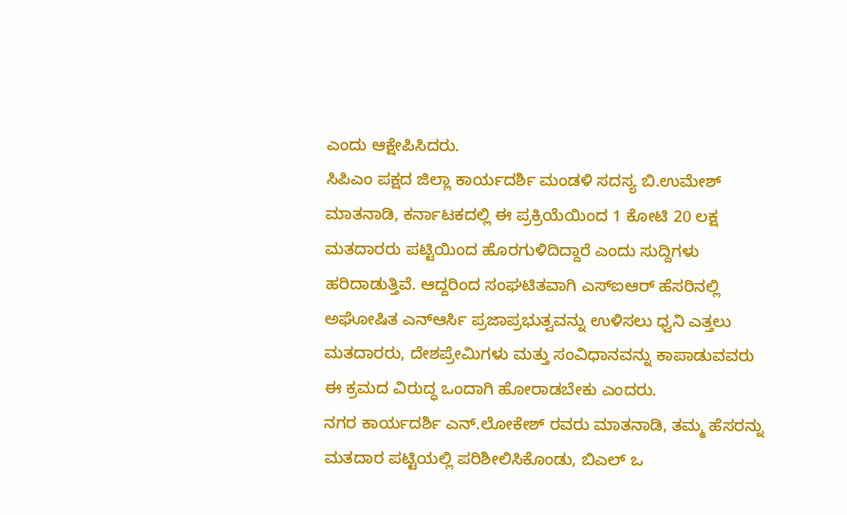ಎಂದು ಆಕ್ಷೇಪಿಸಿದರು.
ಸಿಪಿಎಂ ಪಕ್ಷದ ಜಿಲ್ಲಾ ಕಾರ್ಯದರ್ಶಿ ಮಂಡಳಿ ಸದಸ್ಯ ಬಿ.ಉಮೇಶ್ ಮಾತನಾಡಿ, ಕರ್ನಾಟಕದಲ್ಲಿ ಈ ಪ್ರಕ್ರಿಯೆಯಿಂದ 1 ಕೋಟಿ 20 ಲಕ್ಷ ಮತದಾರರು ಪಟ್ಟಿಯಿಂದ ಹೊರಗುಳಿದಿದ್ದಾರೆ ಎಂದು ಸುದ್ದಿಗಳು ಹರಿದಾಡುತ್ತಿವೆ. ಆದ್ದರಿಂದ ಸಂಘಟಿತವಾಗಿ ಎಸ್ಐಆರ್ ಹೆಸರಿನಲ್ಲಿ ಅಘೋಷಿತ ಎನ್ಆರ್ಸಿ ಪ್ರಜಾಪ್ರಭುತ್ವವನ್ನು ಉಳಿಸಲು ಧ್ವನಿ ಎತ್ತಲು ಮತದಾರರು, ದೇಶಪ್ರೇಮಿಗಳು ಮತ್ತು ಸಂವಿಧಾನವನ್ನು ಕಾಪಾಡುವವರು ಈ ಕ್ರಮದ ವಿರುದ್ಧ ಒಂದಾಗಿ ಹೋರಾಡಬೇಕು ಎಂದರು.
ನಗರ ಕಾರ್ಯದರ್ಶಿ ಎನ್.ಲೋಕೇಶ್ ರವರು ಮಾತನಾಡಿ, ತಮ್ಮ ಹೆಸರನ್ನು ಮತದಾರ ಪಟ್ಟಿಯಲ್ಲಿ ಪರಿಶೀಲಿಸಿಕೊಂಡು, ಬಿಎಲ್ ಒ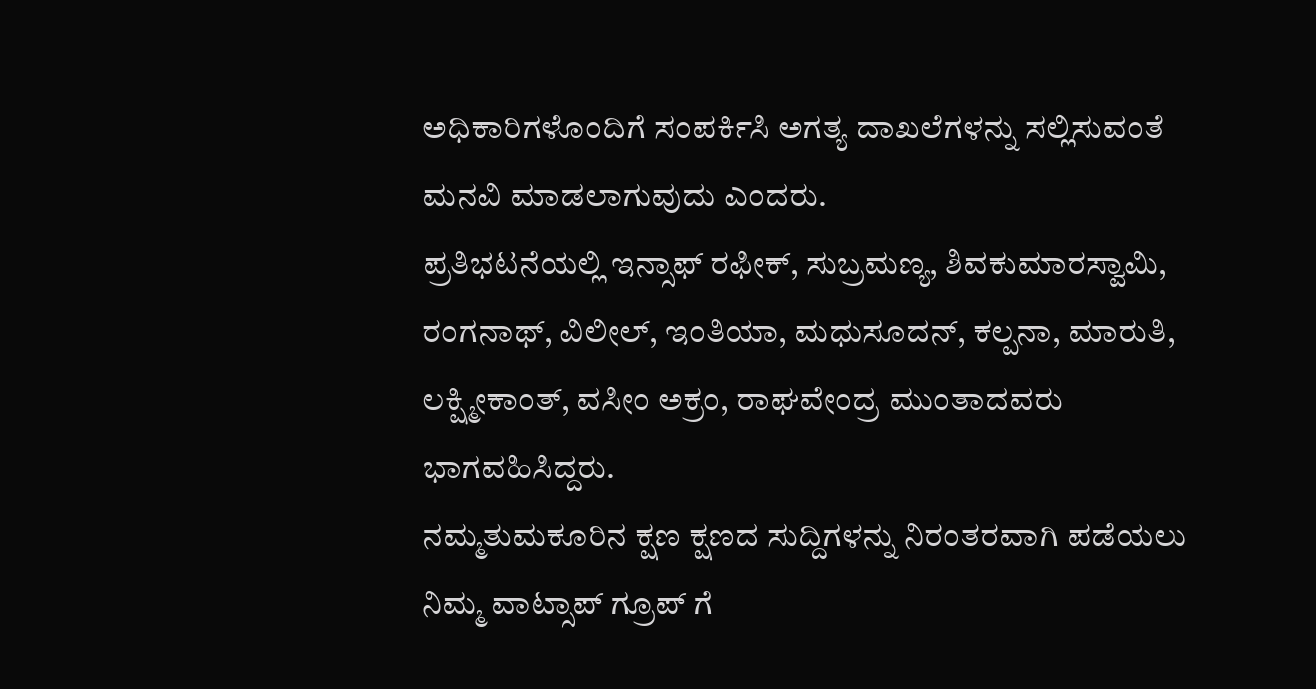ಅಧಿಕಾರಿಗಳೊಂದಿಗೆ ಸಂಪರ್ಕಿಸಿ ಅಗತ್ಯ ದಾಖಲೆಗಳನ್ನು ಸಲ್ಲಿಸುವಂತೆ ಮನವಿ ಮಾಡಲಾಗುವುದು ಎಂದರು.
ಪ್ರತಿಭಟನೆಯಲ್ಲಿ ಇನ್ಸಾಫ್ ರಫೀಕ್, ಸುಬ್ರಮಣ್ಯ, ಶಿವಕುಮಾರಸ್ವಾಮಿ, ರಂಗನಾಥ್, ವಿಲೀಲ್, ಇಂತಿಯಾ, ಮಧುಸೂದನ್, ಕಲ್ಪನಾ, ಮಾರುತಿ, ಲಕ್ಷ್ಮೀಕಾಂತ್, ವಸೀಂ ಅಕ್ರಂ, ರಾಘವೇಂದ್ರ ಮುಂತಾದವರು ಭಾಗವಹಿಸಿದ್ದರು.
ನಮ್ಮತುಮಕೂರಿನ ಕ್ಷಣ ಕ್ಷಣದ ಸುದ್ದಿಗಳನ್ನು ನಿರಂತರವಾಗಿ ಪಡೆಯಲು ನಿಮ್ಮ ವಾಟ್ಸಾಪ್ ಗ್ರೂಪ್ ಗೆ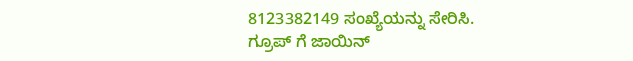8123382149 ಸಂಖ್ಯೆಯನ್ನು ಸೇರಿಸಿ.
ಗ್ರೂಪ್ ಗೆ ಜಾಯಿನ್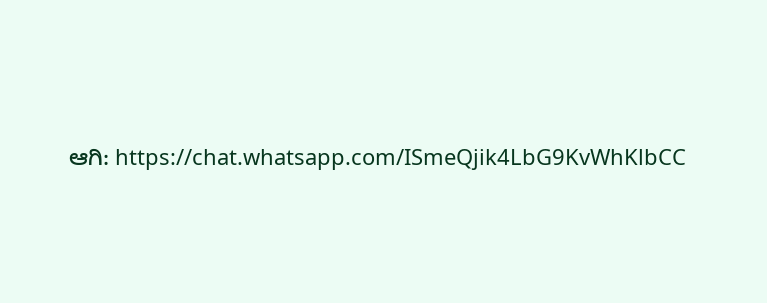ಆಗಿ: https://chat.whatsapp.com/ISmeQjik4LbG9KvWhKlbCC